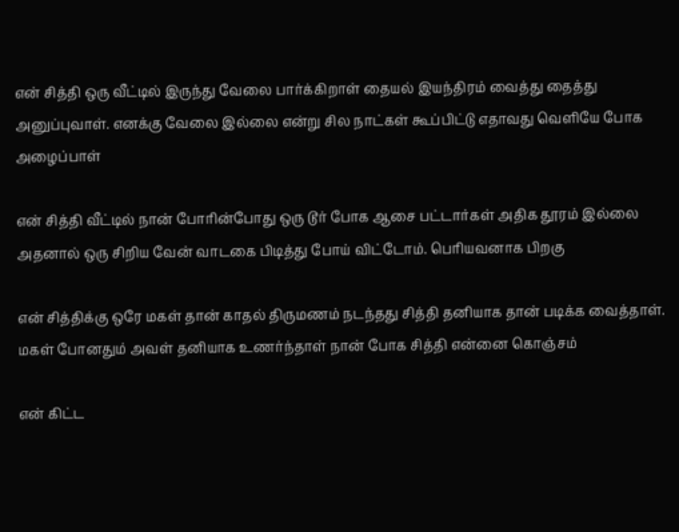என் சித்தி ஒரு வீட்டில் இருந்து வேலை பார்க்கிறாள் தையல் இயந்திரம் வைத்து தைத்து அனுப்புவாள். எனக்கு வேலை இல்லை என்று சில நாட்கள் கூப்பிட்டு எதாவது வெளியே போக அழைப்பாள்

என் சித்தி வீட்டில் நான் போரின்போது ஒரு டூர் போக ஆசை பட்டார்கள் அதிக தூரம் இல்லை அதனால் ஒரு சிறிய வேன் வாடகை பிடித்து போய் விட்டோம். பெரியவனாக பிறகு

என் சித்திக்கு ஒரே மகள் தான் காதல் திருமணம் நடந்தது சித்தி தனியாக தான் படிக்க வைத்தாள். மகள் போனதும் அவள் தனியாக உணர்ந்தாள் நான் போக சித்தி என்னை கொஞ்சம்

என் கிட்ட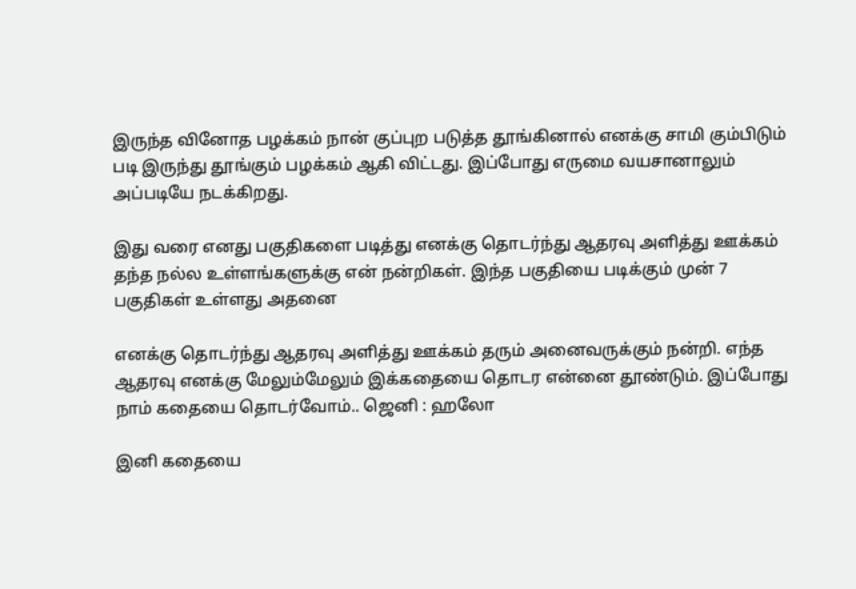இருந்த வினோத பழக்கம் நான் குப்புற படுத்த தூங்கினால் எனக்கு சாமி கும்பிடும் படி இருந்து தூங்கும் பழக்கம் ஆகி விட்டது. இப்போது எருமை வயசானாலும் அப்படியே நடக்கிறது.

இது வரை எனது பகுதிகளை படித்து எனக்கு தொடர்ந்து ஆதரவு அளித்து ஊக்கம் தந்த நல்ல உள்ளங்களுக்கு என் நன்றிகள். இந்த பகுதியை படிக்கும் முன் 7 பகுதிகள் உள்ளது அதனை

எனக்கு தொடர்ந்து ஆதரவு அளித்து ஊக்கம் தரும் அனைவருக்கும் நன்றி. எந்த ஆதரவு எனக்கு மேலும்மேலும் இக்கதையை தொடர என்னை தூண்டும். இப்போது நாம் கதையை தொடர்வோம்.. ஜெனி : ஹலோ

இனி கதையை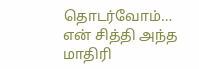தொடர்வோம்… என் சித்தி அந்த மாதிரி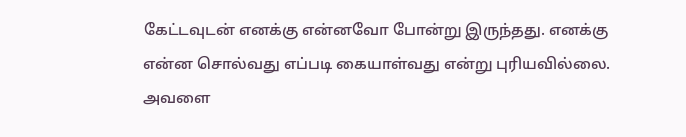கேட்டவுடன் எனக்கு என்னவோ போன்று இருந்தது. எனக்கு என்ன சொல்வது எப்படி கையாள்வது என்று புரியவில்லை. அவளை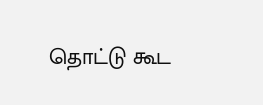தொட்டு கூட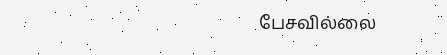பேசவில்லை